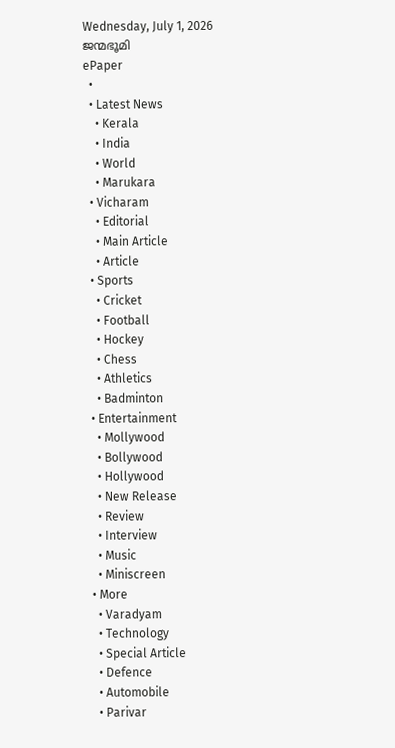Wednesday, July 1, 2026
ജന്മഭൂമി
ePaper
  •
  • Latest News
    • Kerala
    • India
    • World
    • Marukara
  • Vicharam
    • Editorial
    • Main Article
    • Article
  • Sports
    • Cricket
    • Football
    • Hockey
    • Chess
    • Athletics
    • Badminton
  • Entertainment
    • Mollywood
    • Bollywood
    • Hollywood
    • New Release
    • Review
    • Interview
    • Music
    • Miniscreen
  • More
    • Varadyam
    • Technology
    • Special Article
    • Defence
    • Automobile
    • Parivar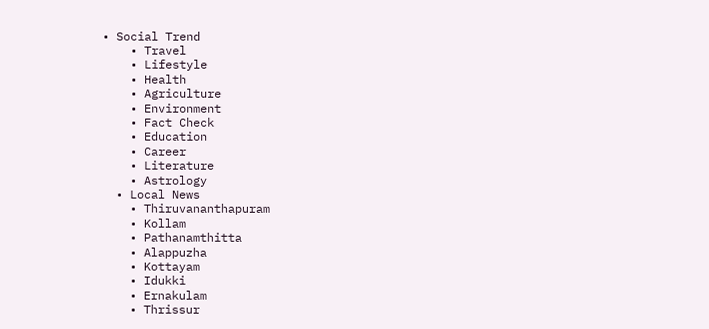• Social Trend
    • Travel
    • Lifestyle
    • Health
    • Agriculture
    • Environment
    • Fact Check
    • Education
    • Career
    • Literature
    • Astrology
  • Local News
    • Thiruvananthapuram
    • Kollam
    • Pathanamthitta
    • Alappuzha
    • Kottayam
    • Idukki
    • Ernakulam
    • Thrissur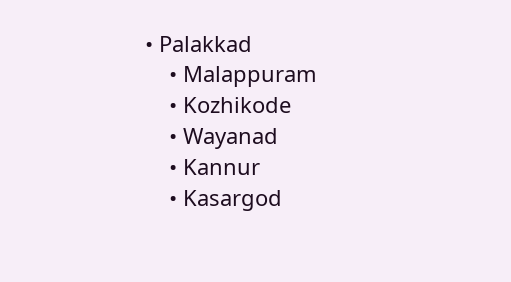• Palakkad
    • Malappuram
    • Kozhikode
    • Wayanad
    • Kannur
    • Kasargod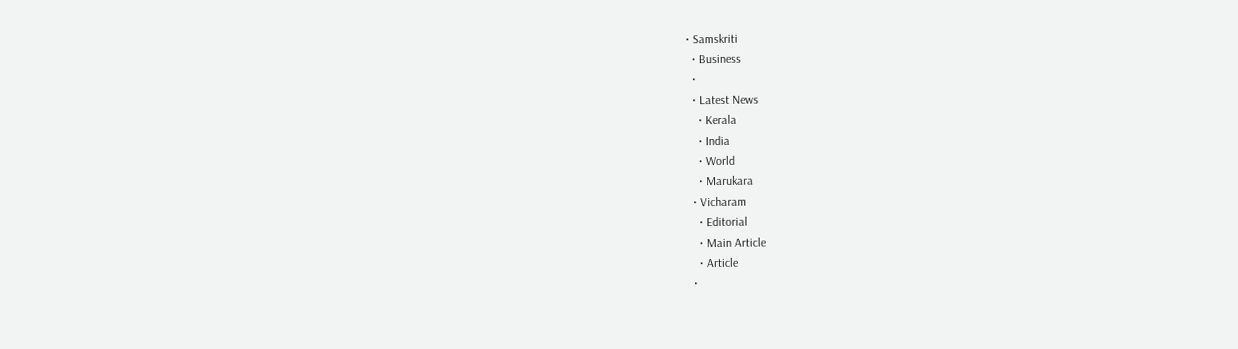• Samskriti
  • Business
  •
  • Latest News
    • Kerala
    • India
    • World
    • Marukara
  • Vicharam
    • Editorial
    • Main Article
    • Article
  •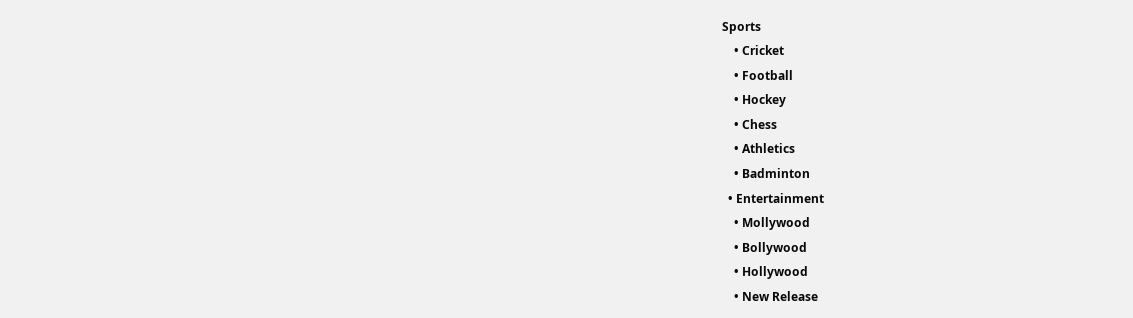Sports
    • Cricket
    • Football
    • Hockey
    • Chess
    • Athletics
    • Badminton
  • Entertainment
    • Mollywood
    • Bollywood
    • Hollywood
    • New Release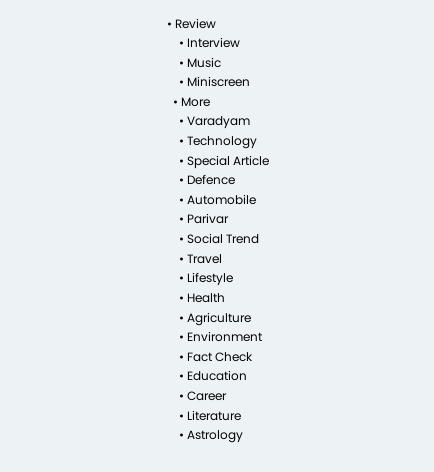• Review
    • Interview
    • Music
    • Miniscreen
  • More
    • Varadyam
    • Technology
    • Special Article
    • Defence
    • Automobile
    • Parivar
    • Social Trend
    • Travel
    • Lifestyle
    • Health
    • Agriculture
    • Environment
    • Fact Check
    • Education
    • Career
    • Literature
    • Astrology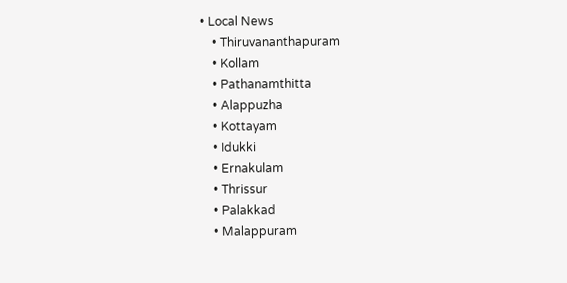• Local News
    • Thiruvananthapuram
    • Kollam
    • Pathanamthitta
    • Alappuzha
    • Kottayam
    • Idukki
    • Ernakulam
    • Thrissur
    • Palakkad
    • Malappuram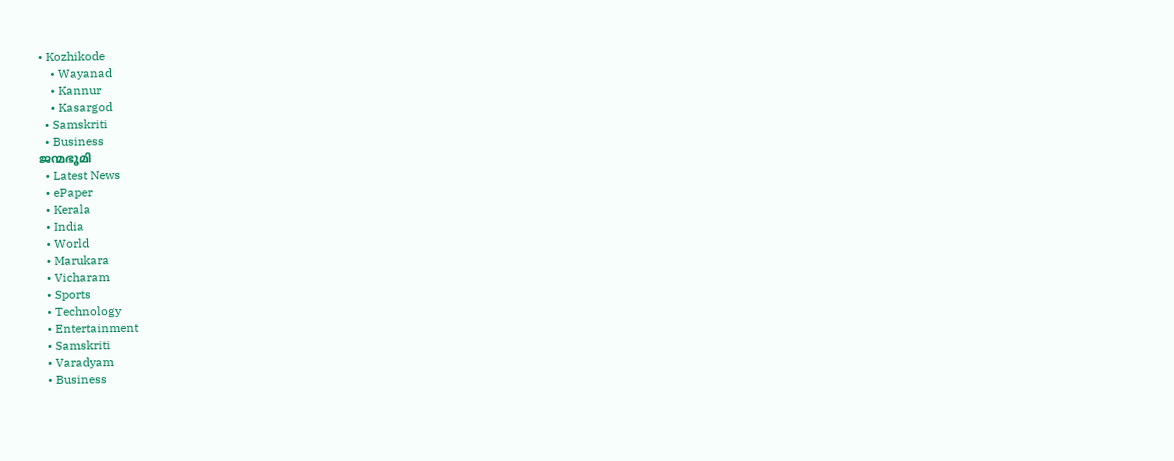• Kozhikode
    • Wayanad
    • Kannur
    • Kasargod
  • Samskriti
  • Business
ജന്മഭൂമി
  • Latest News
  • ePaper
  • Kerala
  • India
  • World
  • Marukara
  • Vicharam
  • Sports
  • Technology
  • Entertainment
  • Samskriti
  • Varadyam
  • Business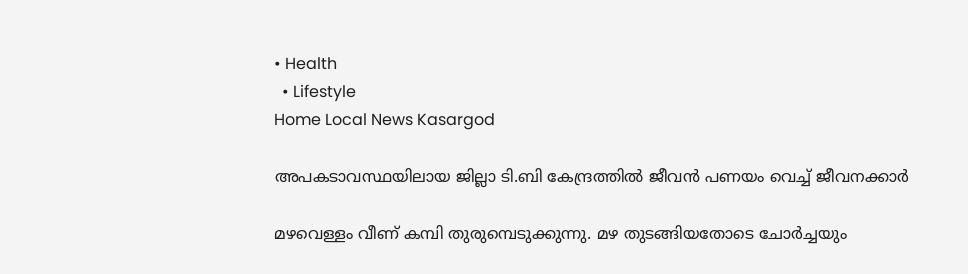• Health
  • Lifestyle
Home Local News Kasargod

അപകടാവസ്ഥയിലായ ജില്ലാ ടി.ബി കേന്ദ്രത്തില്‍ ജീവന്‍ പണയം വെച്ച് ജീവനക്കാര്‍

മഴവെള്ളം വീണ് കമ്പി തുരുമ്പെടുക്കുന്നു. മഴ തുടങ്ങിയതോടെ ചോര്‍ച്ചയും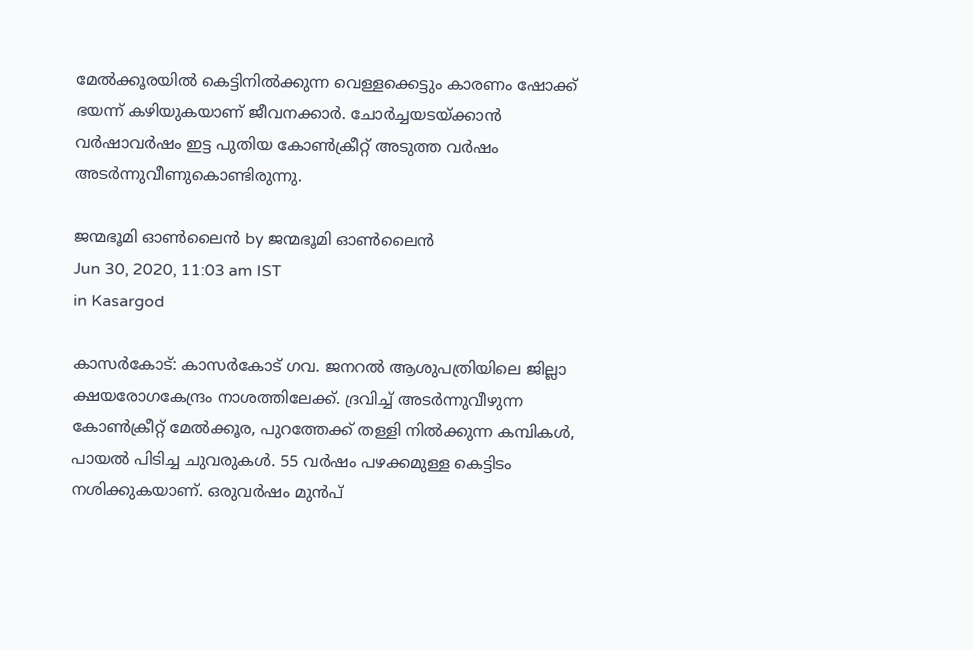മേല്‍ക്കൂരയില്‍ കെട്ടിനില്‍ക്കുന്ന വെള്ളക്കെട്ടും കാരണം ഷോക്ക് ഭയന്ന് കഴിയുകയാണ് ജീവനക്കാര്‍. ചോര്‍ച്ചയടയ്‌ക്കാന്‍ വര്‍ഷാവര്‍ഷം ഇട്ട പുതിയ കോണ്‍ക്രീറ്റ് അടുത്ത വര്‍ഷം അടര്‍ന്നുവീണുകൊണ്ടിരുന്നു.

ജന്മഭൂമി ഓണ്‍ലൈന്‍ by ജന്മഭൂമി ഓണ്‍ലൈന്‍
Jun 30, 2020, 11:03 am IST
in Kasargod

കാസര്‍കോട്: കാസര്‍കോട് ഗവ. ജനറല്‍ ആശുപത്രിയിലെ ജില്ലാ ക്ഷയരോഗകേന്ദ്രം നാശത്തിലേക്ക്. ദ്രവിച്ച് അടര്‍ന്നുവീഴുന്ന കോണ്‍ക്രീറ്റ് മേല്‍ക്കൂര, പുറത്തേക്ക് തള്ളി നില്‍ക്കുന്ന കമ്പികള്‍, പായല്‍ പിടിച്ച ചുവരുകള്‍. 55 വര്‍ഷം പഴക്കമുള്ള കെട്ടിടം നശിക്കുകയാണ്. ഒരുവര്‍ഷം മുന്‍പ്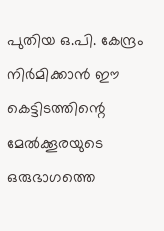പുതിയ ഒ.പി. കേന്ദ്രം നിര്‍മിക്കാന്‍ ഈ കെട്ടിടത്തിന്റെ മേല്‍ക്കൂരയുടെ ഒരുഭാഗത്തെ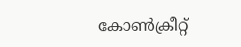കോണ്‍ക്രീറ്റ്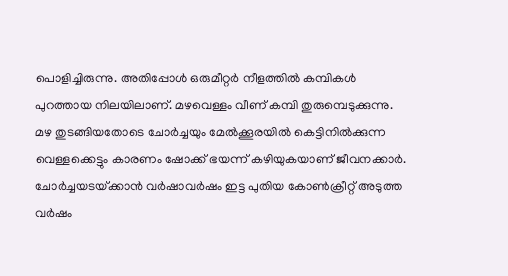പൊളിച്ചിരുന്നു. അതിപ്പോള്‍ ഒരുമീറ്റര്‍ നീളത്തില്‍ കമ്പികള്‍ പുറത്തായ നിലയിലാണ്. മഴവെള്ളം വീണ് കമ്പി തുരുമ്പെടുക്കുന്നു. മഴ തുടങ്ങിയതോടെ ചോര്‍ച്ചയും മേല്‍ക്കൂരയില്‍ കെട്ടിനില്‍ക്കുന്ന വെള്ളക്കെട്ടും കാരണം ഷോക്ക് ഭയന്ന് കഴിയുകയാണ് ജീവനക്കാര്‍. ചോര്‍ച്ചയടയ്‌ക്കാന്‍ വര്‍ഷാവര്‍ഷം ഇട്ട പുതിയ കോണ്‍ക്രീറ്റ് അടുത്ത വര്‍ഷം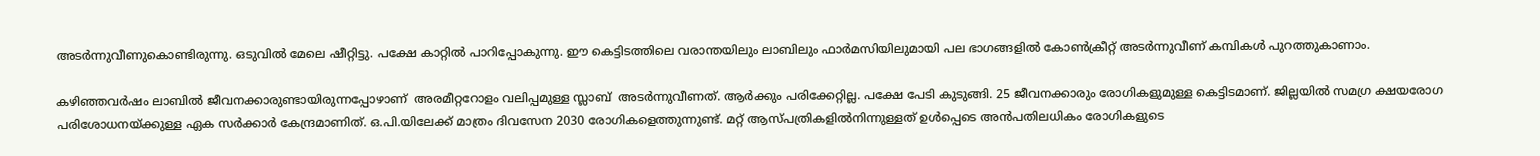അടര്‍ന്നുവീണുകൊണ്ടിരുന്നു. ഒടുവില്‍ മേലെ ഷീറ്റിട്ടു. പക്ഷേ കാറ്റില്‍ പാറിപ്പോകുന്നു. ഈ കെട്ടിടത്തിലെ വരാന്തയിലും ലാബിലും ഫാര്‍മസിയിലുമായി പല ഭാഗങ്ങളില്‍ കോണ്‍ക്രീറ്റ് അടര്‍ന്നുവീണ് കമ്പികള്‍ പുറത്തുകാണാം.

കഴിഞ്ഞവര്‍ഷം ലാബില്‍ ജീവനക്കാരുണ്ടായിരുന്നപ്പോഴാണ്  അരമീറ്ററോളം വലിപ്പമുള്ള സ്ലാബ്  അടര്‍ന്നുവീണത്. ആര്‍ക്കും പരിക്കേറ്റില്ല. പക്ഷേ പേടി കുടുങ്ങി. 25 ജീവനക്കാരും രോഗികളുമുള്ള കെട്ടിടമാണ്. ജില്ലയില്‍ സമഗ്ര ക്ഷയരോഗ പരിശോധനയ്‌ക്കുള്ള ഏക സര്‍ക്കാര്‍ കേന്ദ്രമാണിത്. ഒ.പി.യിലേക്ക് മാത്രം ദിവസേന 2030 രോഗികളെത്തുന്നുണ്ട്. മറ്റ് ആസ്പത്രികളില്‍നിന്നുള്ളത് ഉള്‍പ്പെടെ അന്‍പതിലധികം രോഗികളുടെ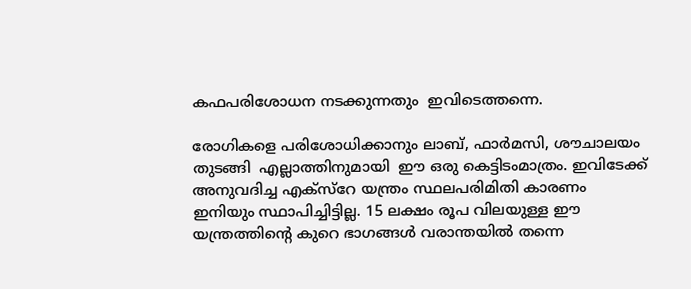കഫപരിശോധന നടക്കുന്നതും  ഇവിടെത്തന്നെ.

രോഗികളെ പരിശോധിക്കാനും ലാബ്, ഫാര്‍മസി, ശൗചാലയം തുടങ്ങി  എല്ലാത്തിനുമായി  ഈ ഒരു കെട്ടിടംമാത്രം. ഇവിടേക്ക് അനുവദിച്ച എക്‌സ്‌റേ യന്ത്രം സ്ഥലപരിമിതി കാരണം ഇനിയും സ്ഥാപിച്ചിട്ടില്ല. 15 ലക്ഷം രൂപ വിലയുള്ള ഈ യന്ത്രത്തിന്റെ കുറെ ഭാഗങ്ങള്‍ വരാന്തയില്‍ തന്നെ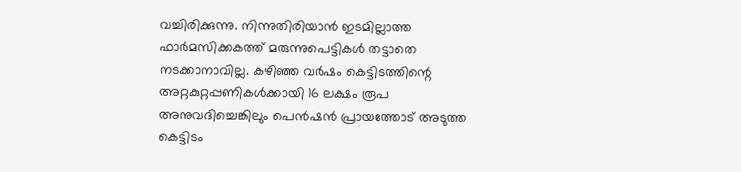വച്ചിരിക്കുന്നു. നിന്നുതിരിയാന്‍ ഇടമില്ലാത്ത ഫാര്‍മസിക്കകത്ത് മരുന്നുപെട്ടികള്‍ തട്ടാതെ നടക്കാനാവില്ല. കഴിഞ്ഞ വര്‍ഷം കെട്ടിടത്തിന്റെ അറ്റകുറ്റപ്പണികള്‍ക്കായി 16 ലക്ഷം രൂപ അനുവദിച്ചെങ്കിലും പെന്‍ഷന്‍ പ്രായത്തോട് അടുത്ത കെട്ടിടം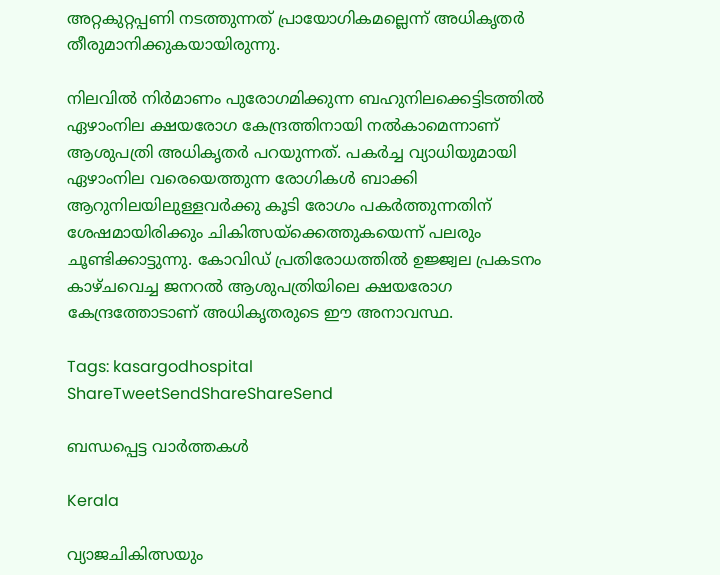അറ്റകുറ്റപ്പണി നടത്തുന്നത് പ്രായോഗികമല്ലെന്ന് അധികൃതര്‍ തീരുമാനിക്കുകയായിരുന്നു.

നിലവില്‍ നിര്‍മാണം പുരോഗമിക്കുന്ന ബഹുനിലക്കെട്ടിടത്തില്‍ ഏഴാംനില ക്ഷയരോഗ കേന്ദ്രത്തിനായി നല്‍കാമെന്നാണ് ആശുപത്രി അധികൃതര്‍ പറയുന്നത്. പകര്‍ച്ച വ്യാധിയുമായി ഏഴാംനില വരെയെത്തുന്ന രോഗികള്‍ ബാക്കി ആറുനിലയിലുള്ളവര്‍ക്കു കൂടി രോഗം പകര്‍ത്തുന്നതിന് ശേഷമായിരിക്കും ചികിത്സയ്‌ക്കെത്തുകയെന്ന് പലരും ചൂണ്ടിക്കാട്ടുന്നു. കോവിഡ് പ്രതിരോധത്തില്‍ ഉജ്ജ്വല പ്രകടനം കാഴ്ചവെച്ച ജനറല്‍ ആശുപത്രിയിലെ ക്ഷയരോഗ കേന്ദ്രത്തോടാണ് അധികൃതരുടെ ഈ അനാവസ്ഥ.

Tags: kasargodhospital
ShareTweetSendShareShareSend

ബന്ധപ്പെട്ട വാര്‍ത്തകള്‍

Kerala

വ്യാജചികിത്സയും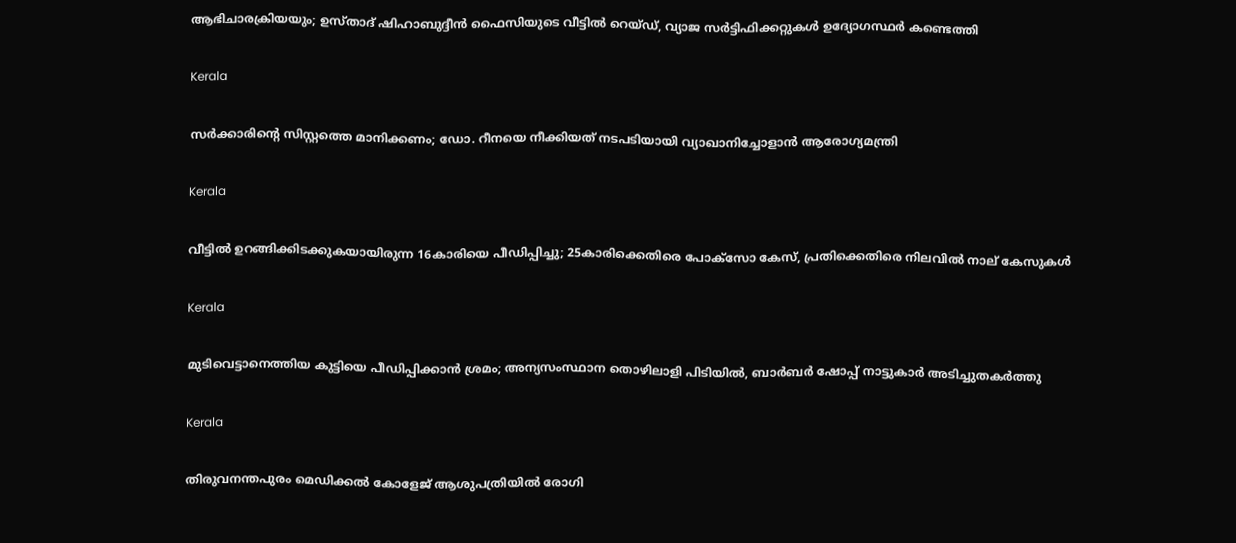ആഭിചാരക്രിയയും; ഉസ്‌താദ് ഷിഹാബുദ്ദീൻ ഫൈസിയുടെ വീട്ടിൽ റെയ്ഡ്, വ്യാജ സർട്ടിഫിക്കറ്റുകൾ ഉദ്യോഗസ്ഥർ കണ്ടെത്തി

Kerala

സർക്കാരിന്റെ സിസ്റ്റത്തെ മാനിക്കണം; ഡോ. റീനയെ നീക്കിയത് നടപടിയായി വ്യാഖാനിച്ചോളാൻ ആരോഗ്യമന്ത്രി

Kerala

വീട്ടിൽ ഉറങ്ങിക്കിടക്കുകയായിരുന്ന 16കാരിയെ പീഡിപ്പിച്ചു; 25കാരിക്കെതിരെ പോക്സോ കേസ്, പ്രതിക്കെതിരെ നിലവിൽ നാല് കേസുകൾ

Kerala

മുടിവെട്ടാനെത്തിയ കുട്ടിയെ പീഡിപ്പിക്കാൻ ശ്രമം; അന്യസംസ്ഥാന തൊഴിലാളി പിടിയിൽ, ബാർബർ ഷോപ്പ് നാട്ടുകാർ അടിച്ചുതകർത്തു

Kerala

തിരുവനന്തപുരം മെഡിക്കല്‍ കോളേജ് ആശുപത്രിയില്‍ രോഗി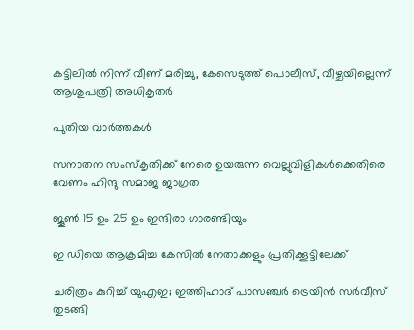കട്ടിലില്‍ നിന്ന് വീണ് മരിച്ചു, കേസെടുത്ത് പൊലീസ്, വീഴ്ചയില്ലെന്ന് ആശുപത്രി അധികൃതര്‍

പുതിയ വാര്‍ത്തകള്‍

സനാതന സംസ്‌കൃതിക്ക് നേരെ ഉയരുന്ന വെല്ലുവിളികള്‍ക്കെതിരെ വേണം ഹിന്ദു സമാജ ജാഗ്രത

ജൂണ്‍ 15 ഉം 25 ഉം ഇന്ദിരാ ഗാരണ്ടിയും

ഇ ഡിയെ ആക്രമിച്ച കേസില്‍ നേതാക്കളും പ്രതിക്കൂട്ടിലേക്ക്

ചരിത്രം കുറിച്ച് യുഎഇ; ഇത്തിഹാദ് പാസഞ്ചർ ട്രെയിൻ സർവീസ് തുടങ്ങി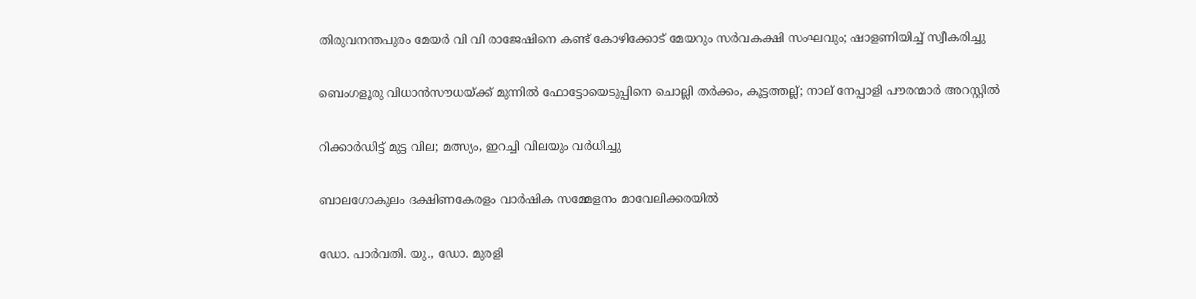തിരുവനന്തപുരം മേയർ വി വി രാജേഷിനെ കണ്ട് കോഴിക്കോട് മേയറും സർവകക്ഷി സംഘവും; ഷാളണിയിച്ച് സ്വീകരിച്ചു

ബെംഗളൂരു വിധാൻസൗധയ്‌ക്ക് മുന്നിൽ ഫോട്ടോയെടുപ്പിനെ ചൊല്ലി തര്‍ക്കം, കൂട്ടത്തല്ല്; നാല് നേപ്പാളി പൗരന്മാര്‍ അറസ്റ്റില്‍

റിക്കാര്‍ഡിട്ട് മുട്ട വില; മത്സ്യം, ഇറച്ചി വിലയും വര്‍ധിച്ചു

ബാലഗോകുലം ദക്ഷിണകേരളം വാര്‍ഷിക സമ്മേളനം മാവേലിക്കരയില്‍

ഡോ. പാര്‍വതി. യു., ഡോ. മുരളി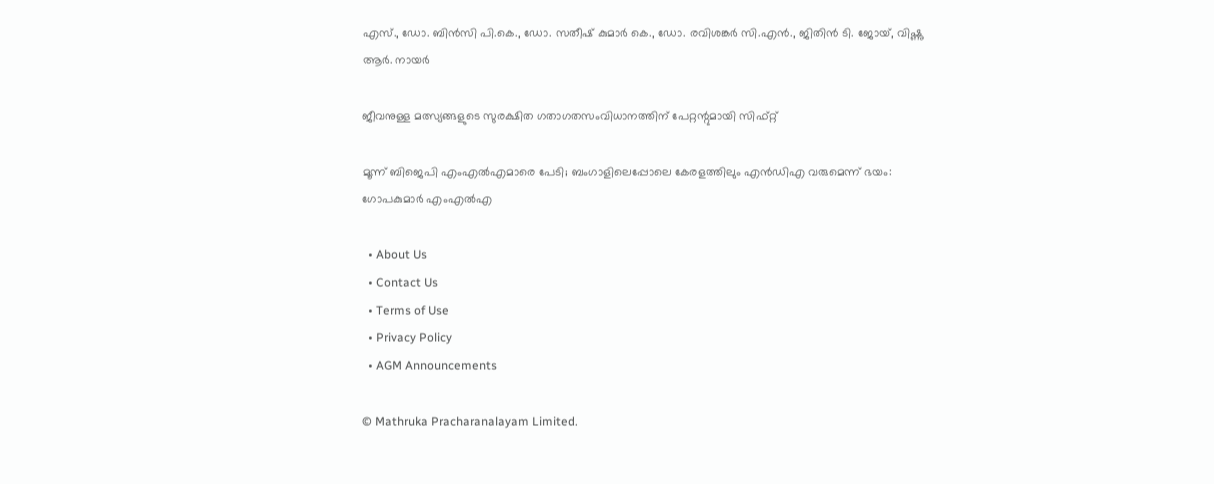എസ്., ഡോ. ബിന്‍സി പി.കെ., ഡോ. സതീഷ് കുമാര്‍ കെ., ഡോ. രവിശങ്കര്‍ സി.എന്‍., ജിതിന്‍ ടി. ജോയ്, വിഷ്ണു ആര്‍. നായര്‍

ജീവനുള്ള മത്സ്യങ്ങളുടെ സുരക്ഷിത ഗതാഗതസംവിധാനത്തിന് പേറ്റന്റുമായി സിഫ്റ്റ്

മൂന്ന് ബിജെപി എംഎല്‍എമാരെ പേടി; ബംഗാളിലെപ്പോലെ കേരളത്തിലും എന്‍ഡിഎ വരുമെന്ന് ഭയം: ഗോപകുമാര്‍ എംഎല്‍എ

  • About Us
  • Contact Us
  • Terms of Use
  • Privacy Policy
  • AGM Announcements

© Mathruka Pracharanalayam Limited.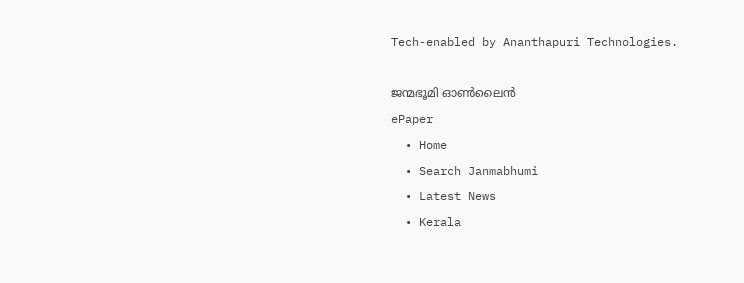Tech-enabled by Ananthapuri Technologies.

ജന്മഭൂമി ഓണ്‍ലൈന്‍
ePaper
  • Home
  • Search Janmabhumi
  • Latest News
  • Kerala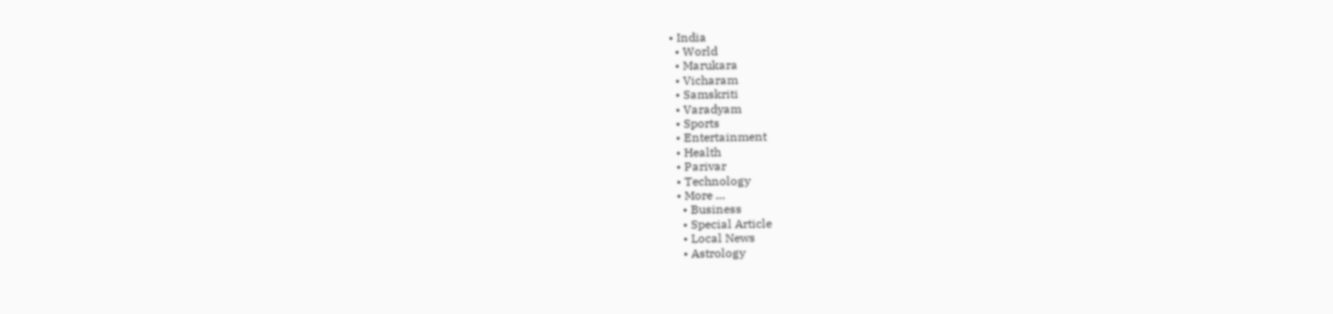• India
  • World
  • Marukara
  • Vicharam
  • Samskriti
  • Varadyam
  • Sports
  • Entertainment
  • Health
  • Parivar
  • Technology
  • More …
    • Business
    • Special Article
    • Local News
    • Astrology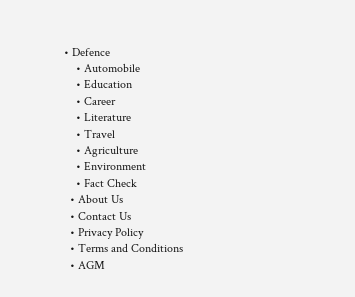• Defence
    • Automobile
    • Education
    • Career
    • Literature
    • Travel
    • Agriculture
    • Environment
    • Fact Check
  • About Us
  • Contact Us
  • Privacy Policy
  • Terms and Conditions
  • AGM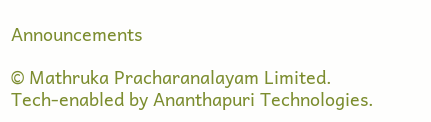Announcements

© Mathruka Pracharanalayam Limited.
Tech-enabled by Ananthapuri Technologies.